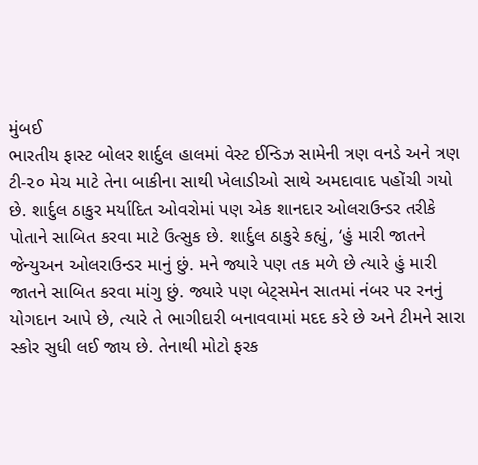મુંબઈ
ભારતીય ફાસ્ટ બોલર શાર્દુલ હાલમાં વેસ્ટ ઈન્ડિઝ સામેની ત્રણ વનડે અને ત્રણ ટી-૨૦ મેચ માટે તેના બાકીના સાથી ખેલાડીઓ સાથે અમદાવાદ પહોંચી ગયો છે. શાર્દુલ ઠાકુર મર્યાદિત ઓવરોમાં પણ એક શાનદાર ઓલરાઉન્ડર તરીકે પોતાને સાબિત કરવા માટે ઉત્સુક છે. શાર્દુલ ઠાકુરે કહ્યું, ‘હું મારી જાતને જેન્યુઅન ઓલરાઉન્ડર માનું છું. મને જ્યારે પણ તક મળે છે ત્યારે હું મારી જાતને સાબિત કરવા માંગુ છું. જ્યારે પણ બેટ્સમેન સાતમાં નંબર પર રનનું યોગદાન આપે છે, ત્યારે તે ભાગીદારી બનાવવામાં મદદ કરે છે અને ટીમને સારા સ્કોર સુધી લઈ જાય છે. તેનાથી મોટો ફરક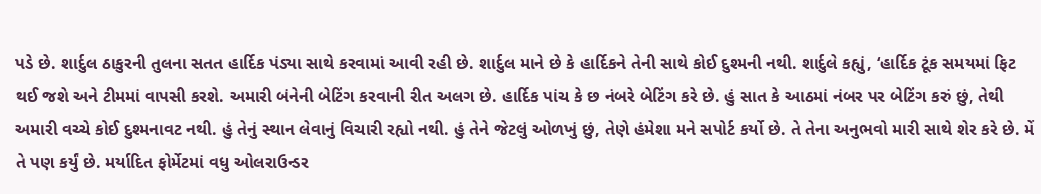પડે છે. શાર્દુલ ઠાકુરની તુલના સતત હાર્દિક પંડ્યા સાથે કરવામાં આવી રહી છે. શાર્દુલ માને છે કે હાર્દિકને તેની સાથે કોઈ દુશ્મની નથી. શાર્દુલે કહ્યું, ‘હાર્દિક ટૂંક સમયમાં ફિટ થઈ જશે અને ટીમમાં વાપસી કરશે. અમારી બંનેની બેટિંગ કરવાની રીત અલગ છે. હાર્દિક પાંચ કે છ નંબરે બેટિંગ કરે છે. હું સાત કે આઠમાં નંબર પર બેટિંગ કરું છું, તેથી અમારી વચ્ચે કોઈ દુશ્મનાવટ નથી. હું તેનું સ્થાન લેવાનું વિચારી રહ્યો નથી. હું તેને જેટલું ઓળખું છું, તેણે હંમેશા મને સપોર્ટ કર્યો છે. તે તેના અનુભવો મારી સાથે શેર કરે છે. મેં તે પણ કર્યું છે. મર્યાદિત ફોર્મેટમાં વધુ ઓલરાઉન્ડર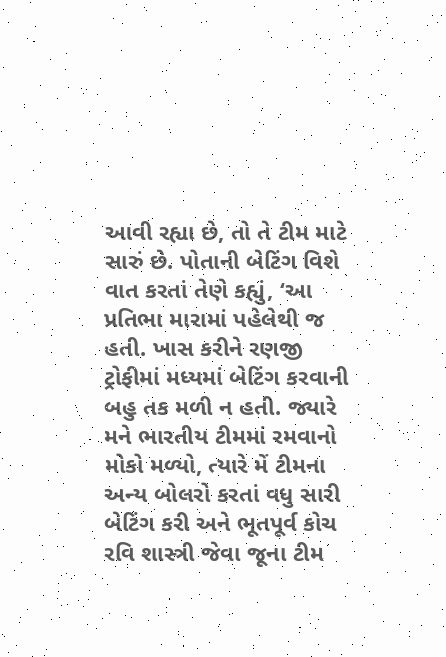આવી રહ્યા છે, તો તે ટીમ માટે સારું છે. પોતાની બેટિંગ વિશે વાત કરતાં તેણે કહ્યું, ‘આ પ્રતિભા મારામાં પહેલેથી જ હતી. ખાસ કરીને રણજી ટ્રોફીમાં મધ્યમાં બેટિંગ કરવાની બહુ તક મળી ન હતી. જ્યારે મને ભારતીય ટીમમાં રમવાનો મોકો મળ્યો, ત્યારે મેં ટીમના અન્ય બોલરો કરતાં વધુ સારી બેટિંગ કરી અને ભૂતપૂર્વ કોચ રવિ શાસ્ત્રી જેવા જૂના ટીમ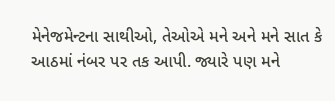મેનેજમેન્ટના સાથીઓ, તેઓએ મને અને મને સાત કે આઠમાં નંબર પર તક આપી. જ્યારે પણ મને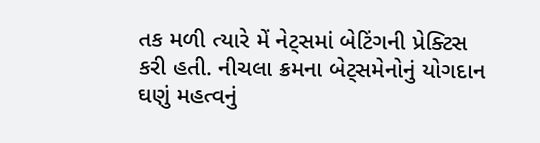તક મળી ત્યારે મેં નેટ્સમાં બેટિંગની પ્રેક્ટિસ કરી હતી. નીચલા ક્રમના બેટ્સમેનોનું યોગદાન ઘણું મહત્વનું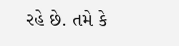રહે છે. તમે કે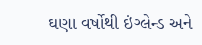ઘણા વર્ષોથી ઇંગ્લેન્ડ અને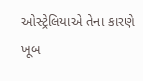ઓસ્ટ્રેલિયાએ તેના કારણે ખૂબ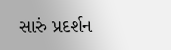સારું પ્રદર્શન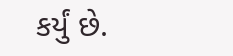કર્યું છે.